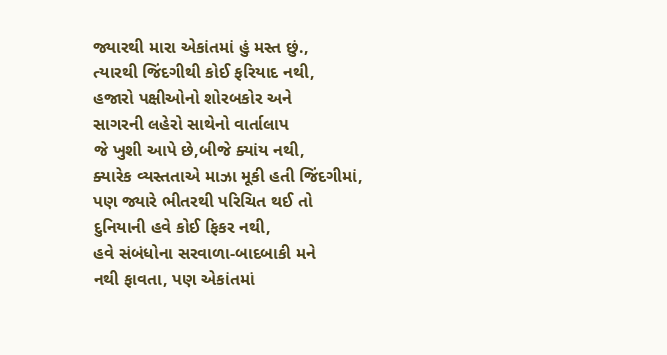જ્યારથી મારા એકાંતમાં હું મસ્ત છું.,
ત્યારથી જિંદગીથી કોઈ ફરિયાદ નથી,
હજારો પક્ષીઓનો શોરબકોર અને
સાગરની લહેરો સાથેનો વાર્તાલાપ
જે ખુશી આપે છે,બીજે ક્યાંય નથી,
ક્યારેક વ્યસ્તતાએ માઝા મૂકી હતી જિંદગીમાં,
પણ જ્યારે ભીતરથી પરિચિત થઈ તો
દુનિયાની હવે કોઈ ફિકર નથી,
હવે સંબંધોના સરવાળા-બાદબાકી મને
નથી ફાવતા, પણ એકાંતમાં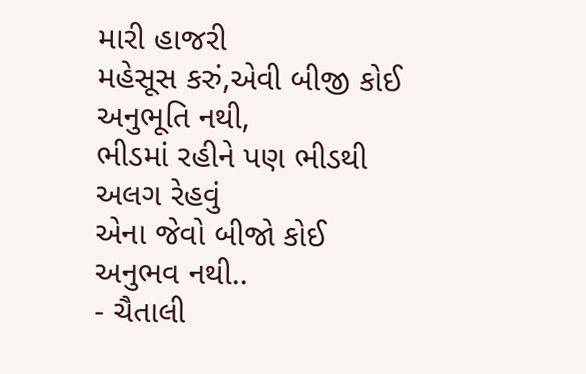મારી હાજરી
મહેસૂસ કરું,એવી બીજી કોઈ
અનુભૂતિ નથી,
ભીડમાં રહીને પણ ભીડથી અલગ રેહવું
એના જેવો બીજો કોઈ અનુભવ નથી..
- ચૈતાલી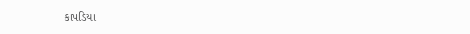કાપડિયા